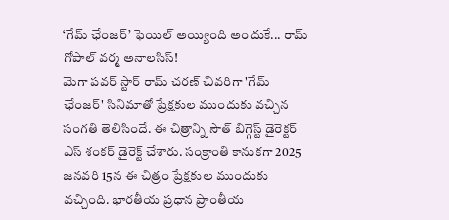‘గేమ్ ఛేంజర్’ ఫెయిల్ అయ్యింది అందుకే... రామ్ గోపాల్ వర్మ అనాలసిస్!
మెగా పవర్ స్టార్ రామ్ చరణ్ చివరిగా 'గేమ్ ఛేంజర్' సినిమాతో ప్రేక్షకుల ముందుకు వచ్చిన సంగతి తెలిసిందే. ఈ చిత్రాన్ని సౌత్ బిగ్గెస్ట్ డైరెక్టర్ ఎస్ శంకర్ డైరెక్ట్ చేశారు. సంక్రాంతి కానుకగా 2025 జనవరి 15న ఈ చిత్రం ప్రేక్షకుల ముందుకు వచ్చింది. భారతీయ ప్రధాన ప్రాంతీయ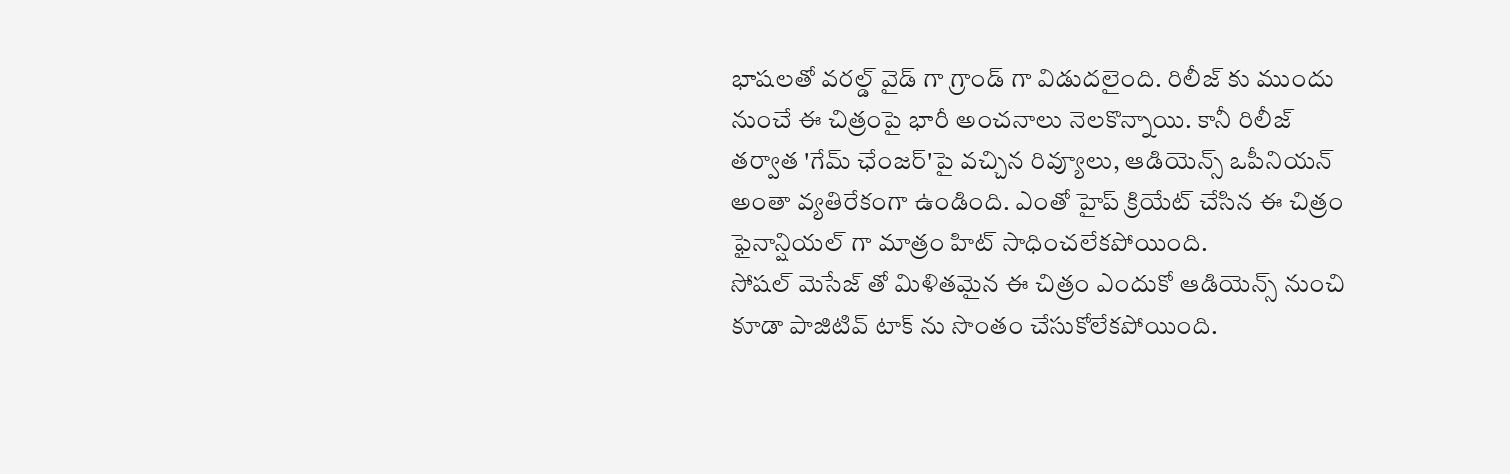భాషలతో వరల్డ్ వైడ్ గా గ్రాండ్ గా విడుదలైంది. రిలీజ్ కు ముందు నుంచే ఈ చిత్రంపై భారీ అంచనాలు నెలకొన్నాయి. కానీ రిలీజ్ తర్వాత 'గేమ్ ఛేంజర్'పై వచ్చిన రివ్యూలు, ఆడియెన్స్ ఒపీనియన్ అంతా వ్యతిరేకంగా ఉండింది. ఎంతో హైప్ క్రియేట్ చేసిన ఈ చిత్రం ఫైనాన్షియల్ గా మాత్రం హిట్ సాధించలేకపోయింది.
సోషల్ మెసేజ్ తో మిళితమైన ఈ చిత్రం ఎందుకో ఆడియెన్స్ నుంచి కూడా పాజిటివ్ టాక్ ను సొంతం చేసుకోలేకపోయింది.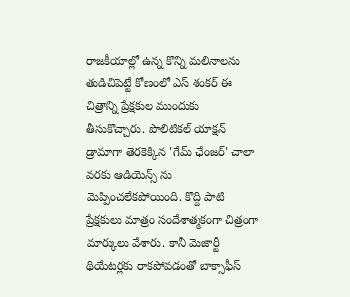రాజకీయాల్లో ఉన్న కొన్ని మలినాలను తుడిచిపెట్టే కోణంలో ఎస్ శంకర్ ఈ చిత్రాన్ని ప్రేక్షకుల ముందుకు తీసుకొచ్చారు. పొలిటికల్ యాక్షన్ డ్రామాగా తెరకెక్కిన 'గేమ్ ఛేంజర్' చాలా వరకు ఆడియెన్స్ ను మెప్పించలేకపోయింది. కొద్ది పాటి ప్రేక్షకులు మాత్రం సందేశాత్మకంగా చిత్రంగా మార్కులు వేశారు. కానీ మెజార్టీ థియేటర్లకు రాకపోవడంతో బాక్సాఫీస్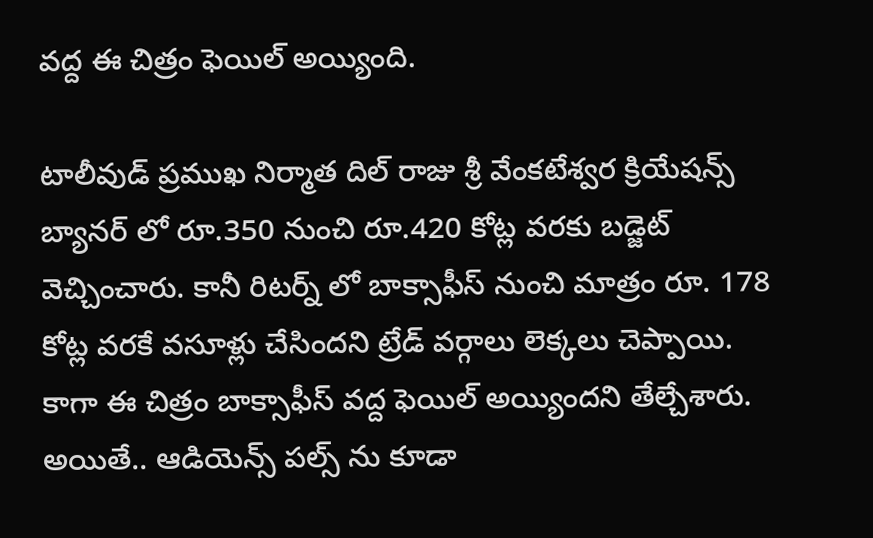వద్ద ఈ చిత్రం ఫెయిల్ అయ్యింది.

టాలీవుడ్ ప్రముఖ నిర్మాత దిల్ రాజు శ్రీ వేంకటేశ్వర క్రియేషన్స్ బ్యానర్ లో రూ.350 నుంచి రూ.420 కోట్ల వరకు బడ్జెట్ వెచ్చించారు. కానీ రిటర్న్ లో బాక్సాఫీస్ నుంచి మాత్రం రూ. 178 కోట్ల వరకే వసూళ్లు చేసిందని ట్రేడ్ వర్గాలు లెక్కలు చెప్పాయి. కాగా ఈ చిత్రం బాక్సాఫీస్ వద్ద ఫెయిల్ అయ్యిందని తేల్చేశారు. అయితే.. ఆడియెన్స్ పల్స్ ను కూడా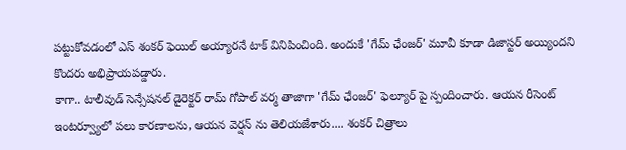పట్టుకోవడంలో ఎస్ శంకర్ ఫెయిల్ అయ్యారనే టాక్ వినిపించింది. అందుకే 'గేమ్ ఛేంజర్' మూవీ కూడా డిజాస్టర్ అయ్యిందని కొందరు అభిప్రాయపడ్డారు.
కాగా.. టాలీవుడ్ సెన్సేషనల్ డైరెక్టర్ రామ్ గోపాల్ వర్మ తాజాగా 'గేమ్ ఛేంజర్' ఫెల్యూర్ పై స్పందించారు. ఆయన రీసెంట్ ఇంటర్వ్యూలో పలు కారణాలను, ఆయన వెర్షన్ ను తెలియజేశారు.... శంకర్ చిత్రాలు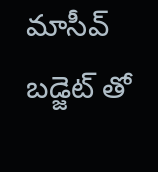మాసీవ్ బడ్జెట్ తో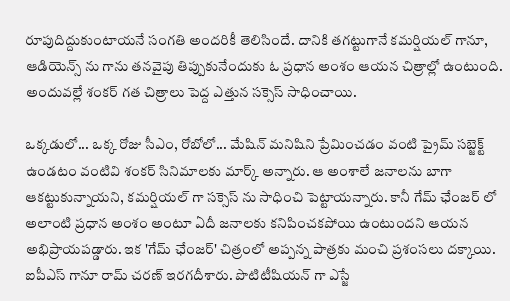రూపుదిద్దుకుంటాయనే సంగతి అందరికీ తెలిసిందే. దానికి తగట్టుగానే కమర్షియల్ గానూ, ఆడియెన్స్ ను గాను తనవైపు తిప్పుకునేందుకు ఓ ప్రధాన అంశం ఆయన చిత్రాల్లో ఉంటుంది. అందువల్లే శంకర్ గత చిత్రాలు పెద్ద ఎత్తున సక్సెస్ సాధించాయి.

ఒక్కడులో... ఒక్క రోజు సీఎం, రోబోలో... మేషిన్ మనిషిని ప్రేమించడం వంటి ప్రైమ్ సబ్జెక్ట్ ఉండటం వంటివి శంకర్ సినిమాలకు మార్క్ అన్నారు. ఆ అంశాలే జనాలను బాగా ఆకట్టుకున్నాయని, కమర్షియల్ గా సక్సెస్ ను సాధించి పెట్టాయన్నారు. కానీ గేమ్ ఛేంజర్ లో అలాంటి ప్రధాన అంశం అంటూ ఏదీ జనాలకు కనిపించకపోయి ఉంటుందని ఆయన అభిప్రాయపడ్డారు. ఇక 'గేమ్ ఛేంజర్' చిత్రంలో అప్పన్న పాత్రకు మంచి ప్రశంసలు దక్కాయి. ఐపీఎస్ గానూ రామ్ చరణ్ ఇరగదీశారు. పొటిటీషియన్ గా ఎస్జే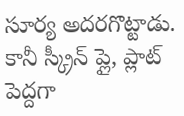సూర్య అదరగొట్టాడు. కానీ స్క్రీన్ ప్లై, ప్లాట్ పెద్దగా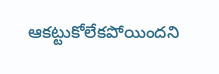ఆకట్టుకోలేకపోయిందని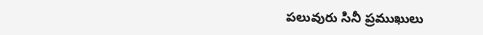పలువురు సినీ ప్రముఖులు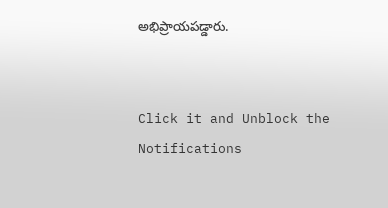అభిప్రాయపడ్డారు.


Click it and Unblock the Notifications